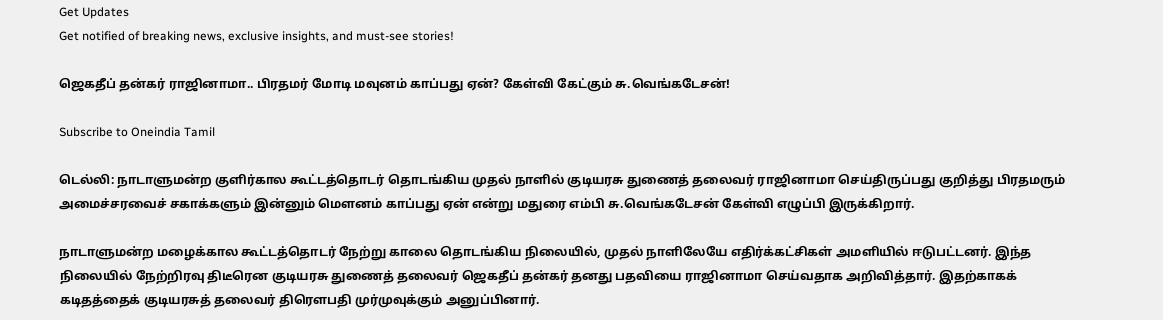Get Updates
Get notified of breaking news, exclusive insights, and must-see stories!

ஜெகதீப் தன்கர் ராஜினாமா.. பிரதமர் மோடி மவுனம் காப்பது ஏன்? கேள்வி கேட்கும் சு.வெங்கடேசன்!

Subscribe to Oneindia Tamil

டெல்லி: நாடாளுமன்ற குளிர்கால கூட்டத்தொடர் தொடங்கிய முதல் நாளில் குடியரசு துணைத் தலைவர் ராஜினாமா செய்திருப்பது குறித்து பிரதமரும் அமைச்சரவைச் சகாக்களும் இன்னும் மெளனம் காப்பது ஏன் என்று மதுரை எம்பி சு.வெங்கடேசன் கேள்வி எழுப்பி இருக்கிறார்.

நாடாளுமன்ற மழைக்கால கூட்டத்தொடர் நேற்று காலை தொடங்கிய நிலையில், முதல் நாளிலேயே எதிர்க்கட்சிகள் அமளியில் ஈடுபட்டனர். இந்த நிலையில் நேற்றிரவு திடீரென குடியரசு துணைத் தலைவர் ஜெகதீப் தன்கர் தனது பதவியை ராஜினாமா செய்வதாக அறிவித்தார். இதற்காகக் கடிதத்தைக் குடியரசுத் தலைவர் திரெளபதி முர்முவுக்கும் அனுப்பினார்.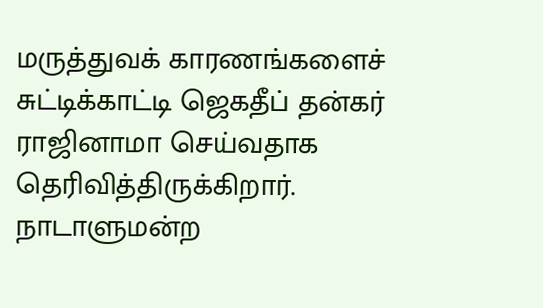மருத்துவக் காரணங்களைச் சுட்டிக்காட்டி ஜெகதீப் தன்கர் ராஜினாமா செய்வதாக தெரிவித்திருக்கிறார். நாடாளுமன்ற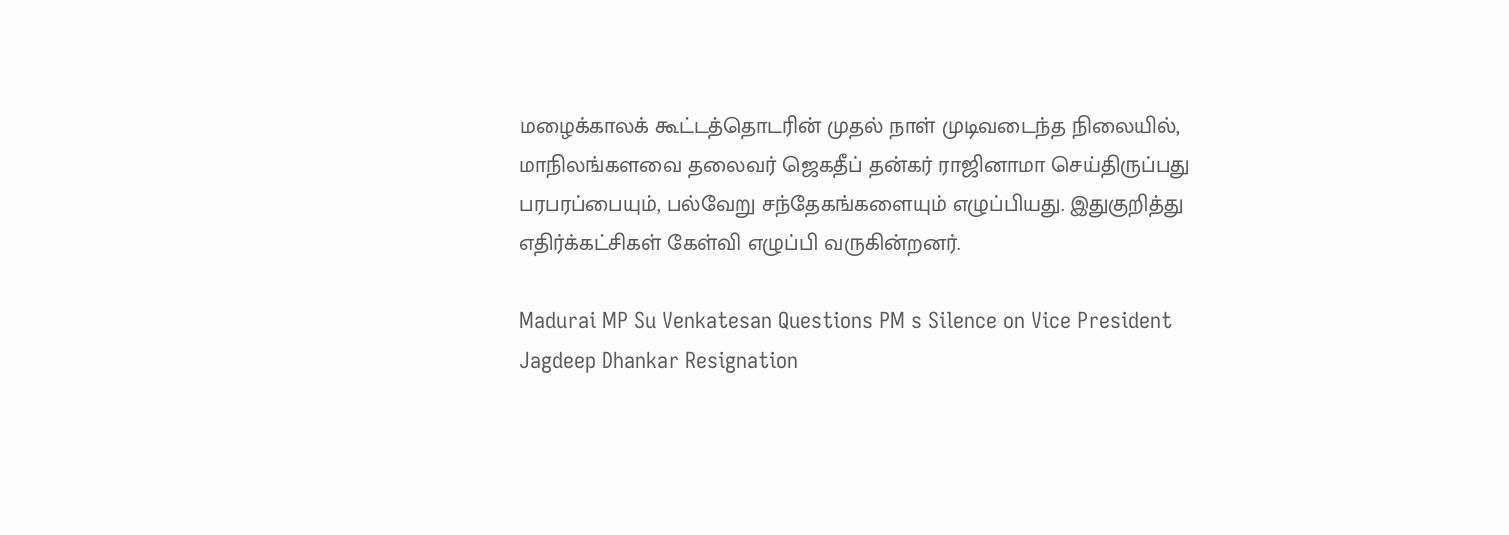மழைக்காலக் கூட்டத்தொடரின் முதல் நாள் முடிவடைந்த நிலையில், மாநிலங்களவை தலைவர் ஜெகதீப் தன்கர் ராஜினாமா செய்திருப்பது பரபரப்பையும், பல்வேறு சந்தேகங்களையும் எழுப்பியது. இதுகுறித்து எதிர்க்கட்சிகள் கேள்வி எழுப்பி வருகின்றனர்.

Madurai MP Su Venkatesan Questions PM s Silence on Vice President Jagdeep Dhankar Resignation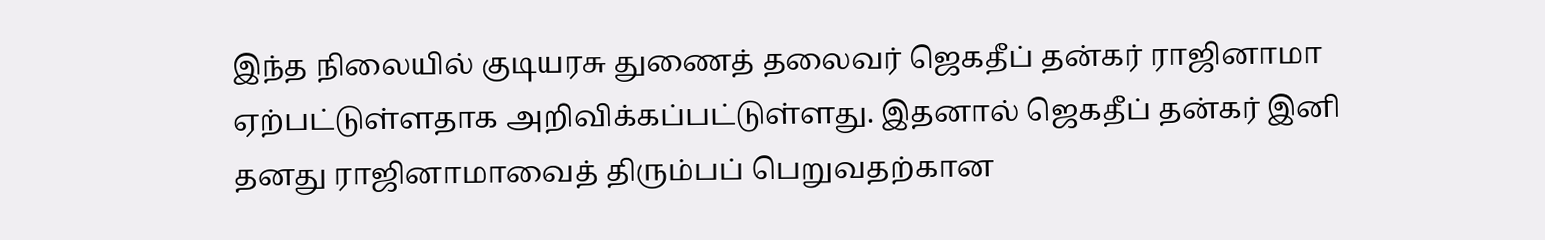இந்த நிலையில் குடியரசு துணைத் தலைவர் ஜெகதீப் தன்கர் ராஜினாமா ஏற்பட்டுள்ளதாக அறிவிக்கப்பட்டுள்ளது. இதனால் ஜெகதீப் தன்கர் இனி தனது ராஜினாமாவைத் திரும்பப் பெறுவதற்கான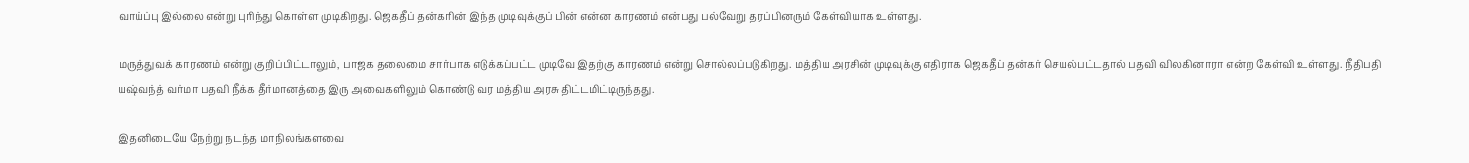வாய்ப்பு இல்லை என்று புரிந்து கொள்ள முடிகிறது. ஜெகதீப் தன்கரின் இந்த முடிவுக்குப் பின் என்ன காரணம் என்பது பல்வேறு தரப்பினரும் கேள்வியாக உள்ளது.

மருத்துவக் காரணம் என்று குறிப்பிட்டாலும், பாஜக தலைமை சார்பாக எடுக்கப்பட்ட முடிவே இதற்கு காரணம் என்று சொல்லப்படுகிறது. மத்திய அரசின் முடிவுக்கு எதிராக ஜெகதீப் தன்கர் செயல்பட்டதால் பதவி விலகினாரா என்ற கேள்வி உள்ளது. நீதிபதி யஷ்வந்த் வர்மா பதவி நீக்க தீர்மானத்தை இரு அவைகளிலும் கொண்டு வர மத்திய அரசு திட்டமிட்டிருந்தது.

இதனிடையே நேற்று நடந்த மாநிலங்களவை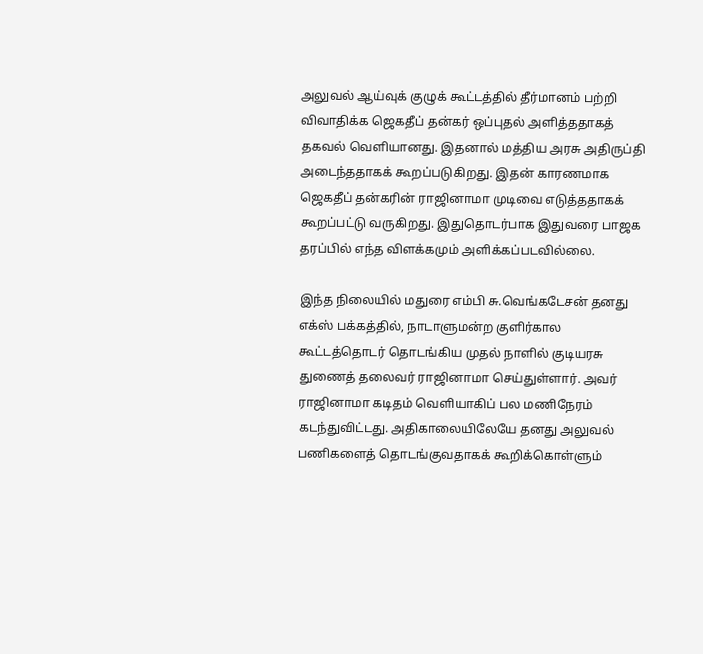அலுவல் ஆய்வுக் குழுக் கூட்டத்தில் தீர்மானம் பற்றி விவாதிக்க ஜெகதீப் தன்கர் ஒப்புதல் அளித்ததாகத் தகவல் வெளியானது. இதனால் மத்திய அரசு அதிருப்தி அடைந்ததாகக் கூறப்படுகிறது. இதன் காரணமாக ஜெகதீப் தன்கரின் ராஜினாமா முடிவை எடுத்ததாகக் கூறப்பட்டு வருகிறது. இதுதொடர்பாக இதுவரை பாஜக தரப்பில் எந்த விளக்கமும் அளிக்கப்படவில்லை.

இந்த நிலையில் மதுரை எம்பி சு.வெங்கடேசன் தனது எக்ஸ் பக்கத்தில், நாடாளுமன்ற குளிர்கால கூட்டத்தொடர் தொடங்கிய முதல் நாளில் குடியரசு துணைத் தலைவர் ராஜினாமா செய்துள்ளார். அவர் ராஜினாமா கடிதம் வெளியாகிப் பல மணிநேரம் கடந்துவிட்டது. அதிகாலையிலேயே தனது அலுவல் பணிகளைத் தொடங்குவதாகக் கூறிக்கொள்ளும்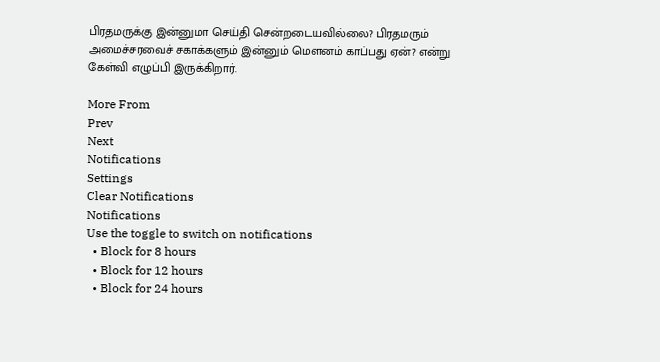பிரதமருக்கு இன்னுமா செய்தி சென்றடையவில்லை? பிரதமரும் அமைச்சரவைச் சகாக்களும் இன்னும் மெளனம் காப்பது ஏன்? என்று கேள்வி எழுப்பி இருக்கிறார்.

More From
Prev
Next
Notifications
Settings
Clear Notifications
Notifications
Use the toggle to switch on notifications
  • Block for 8 hours
  • Block for 12 hours
  • Block for 24 hours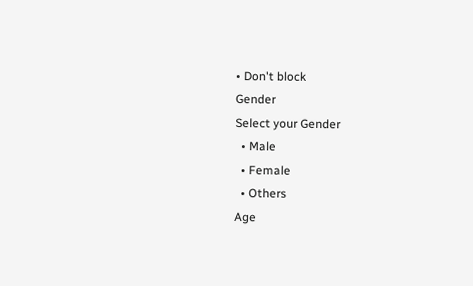• Don't block
Gender
Select your Gender
  • Male
  • Female
  • Others
Age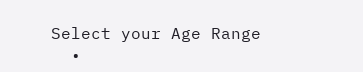Select your Age Range
  •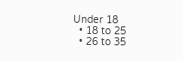Under 18
  • 18 to 25
  • 26 to 35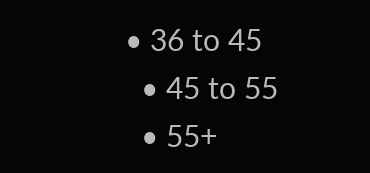• 36 to 45
  • 45 to 55
  • 55+